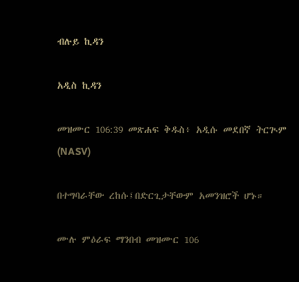ብሉይ ኪዳን

አዲስ ኪዳን

መዝሙር 106:39 መጽሐፍ ቅዱስ፥ አዲሱ መደበኛ ትርጒም (NASV)

በተግባራቸው ረከሱ፤በድርጊታቸውም አመንዝሮች ሆኑ።

ሙሉ ምዕራፍ ማንበብ መዝሙር 106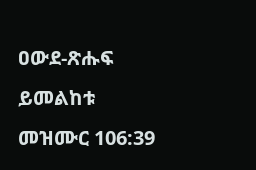ዐውደ-ጽሑፍ ይመልከቱ መዝሙር 106:39